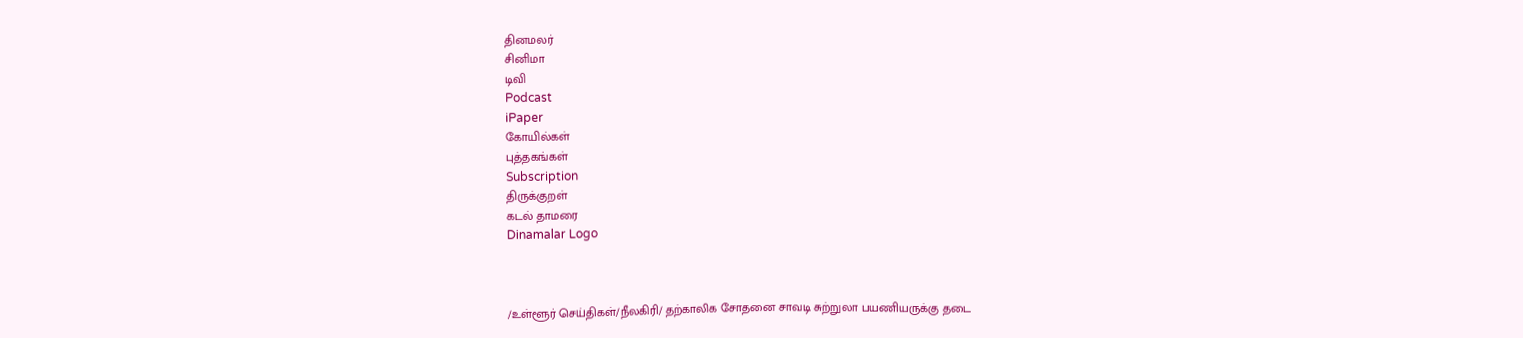தினமலர்
சினிமா
டிவி
Podcast
iPaper
கோயில்கள்
புத்தகங்கள்
Subscription
திருக்குறள்
கடல் தாமரை
Dinamalar Logo



/உள்ளூர் செய்திகள்/நீலகிரி/ தற்காலிக சோதனை சாவடி சுற்றுலா பயணியருக்கு தடை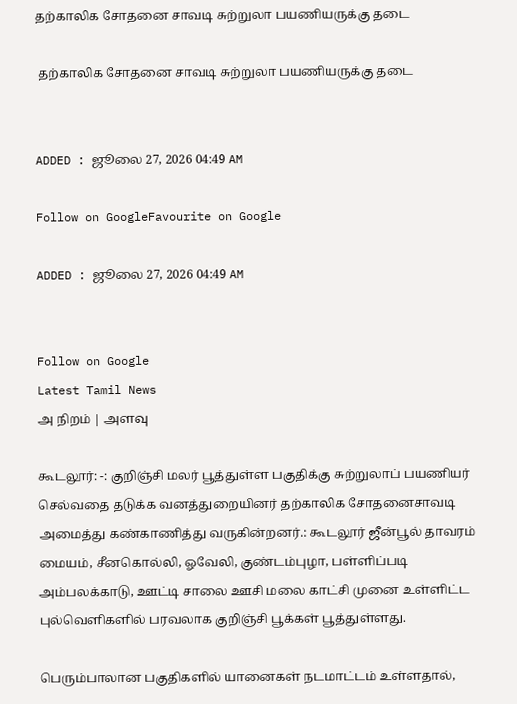தற்காலிக சோதனை சாவடி சுற்றுலா பயணியருக்கு தடை

 தற்காலிக சோதனை சாவடி சுற்றுலா பயணியருக்கு தடை


ADDED : ஜூலை 27, 2026 04:49 AM

Follow on GoogleFavourite on Google

ADDED : ஜூலை 27, 2026 04:49 AM


Follow on Google
Latest Tamil News
அ நிறம் | அளவு

கூடலூர்: -: குறிஞ்சி மலர் பூத்துள்ள பகுதிக்கு சுற்றுலாப் பயணியர் செல்வதை தடுக்க வனத்துறையினர் தற்காலிக சோதனைசாவடி அமைத்து கண்காணித்து வருகின்றனர்.: கூடலூர் ஜீன்பூல் தாவரம் மையம், சீனகொல்லி, ஓவேலி, குண்டம்புழா, பள்ளிப்படி அம்பலக்காடு, ஊட்டி சாலை ஊசி மலை காட்சி முனை உள்ளிட்ட புல்வெளிகளில் பரவலாக குறிஞ்சி பூக்கள் பூத்துள்ளது.

பெரும்பாலான பகுதிகளில் யானைகள் நடமாட்டம் உள்ளதால்,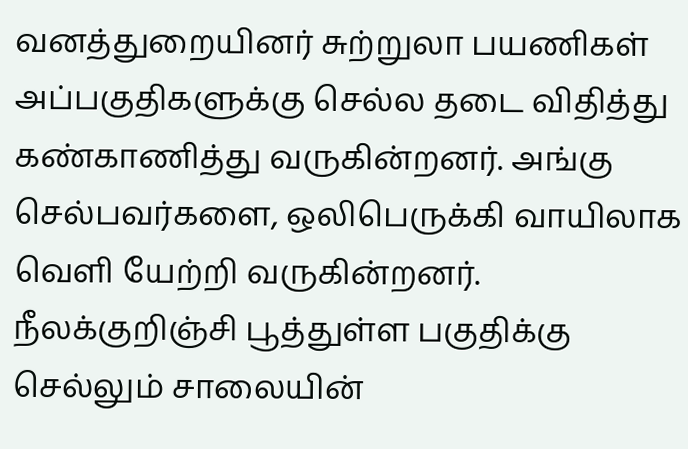வனத்துறையினர் சுற்றுலா பயணிகள் அப்பகுதிகளுக்கு செல்ல தடை விதித்து கண்காணித்து வருகின்றனர். அங்கு செல்பவர்களை, ஒலிபெருக்கி வாயிலாக வெளி யேற்றி வருகின்றனர். நீலக்குறிஞ்சி பூத்துள்ள பகுதிக்கு செல்லும் சாலையின்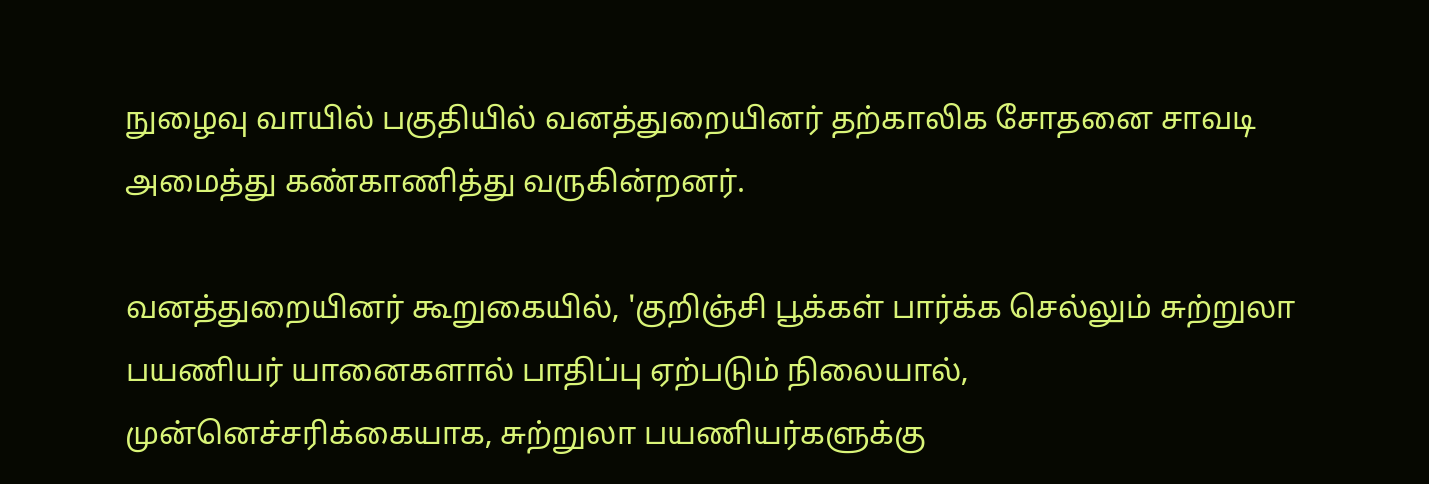நுழைவு வாயில் பகுதியில் வனத்துறையினர் தற்காலிக சோதனை சாவடி அமைத்து கண்காணித்து வருகின்றனர்.

வனத்துறையினர் கூறுகையில், 'குறிஞ்சி பூக்கள் பார்க்க செல்லும் சுற்றுலா பயணியர் யானைகளால் பாதிப்பு ஏற்படும் நிலையால், முன்னெச்சரிக்கையாக, சுற்றுலா பயணியர்களுக்கு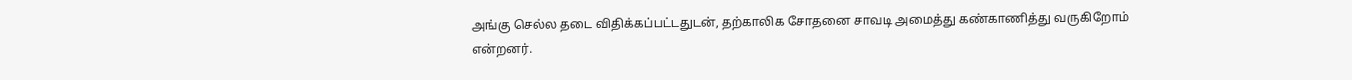அங்கு செல்ல தடை விதிக்கப்பட்டதுடன், தற்காலிக சோதனை சாவடி அமைத்து கண்காணித்து வருகிறோம் என்றனர்.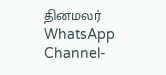தினமலர் WhatsApp Channel-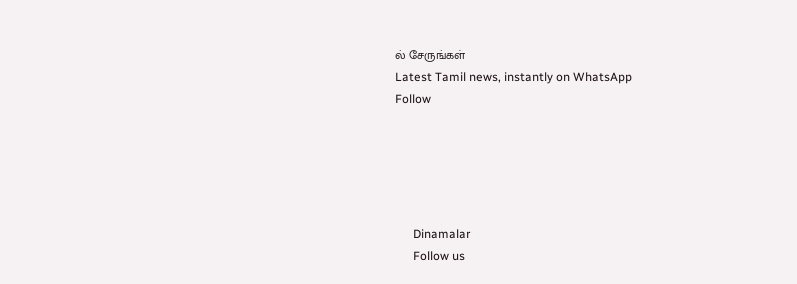ல் சேருங்கள்
Latest Tamil news, instantly on WhatsApp
Follow





      Dinamalar
      Follow us